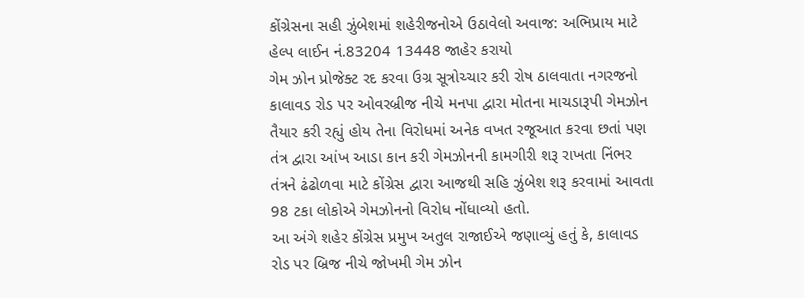કોંગ્રેસના સહી ઝુંબેશમાં શહેરીજનોએ ઉઠાવેલો અવાજ: અભિપ્રાય માટે હેલ્પ લાઈન નં.83204 13448 જાહેર કરાયો
ગેમ ઝોન પ્રોજેક્ટ રદ કરવા ઉગ્ર સૂત્રોચ્ચાર કરી રોષ ઠાલવાતા નગરજનો
કાલાવડ રોડ પર ઓવરબ્રીજ નીચે મનપા દ્વારા મોતના માચડારૂપી ગેમઝોન તૈયાર કરી રહ્યું હોય તેના વિરોધમાં અનેક વખત રજૂઆત કરવા છતાં પણ તંત્ર દ્વારા આંખ આડા કાન કરી ગેમઝોનની કામગીરી શરૂ રાખતા નિંભર તંત્રને ઢંઢોળવા માટે કોંગ્રેસ દ્વારા આજથી સહિ ઝુંબેશ શરૂ કરવામાં આવતા 98 ટકા લોકોએ ગેમઝોનનો વિરોધ નોંધાવ્યો હતો.
આ અંગે શહેર કોંગ્રેસ પ્રમુખ અતુલ રાજાઈએ જણાવ્યું હતું કે, કાલાવડ રોડ પર બ્રિજ નીચે જોખમી ગેમ ઝોન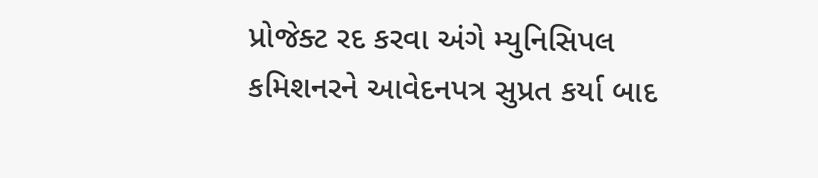પ્રોજેક્ટ રદ કરવા અંગે મ્યુનિસિપલ કમિશનરને આવેદનપત્ર સુપ્રત કર્યા બાદ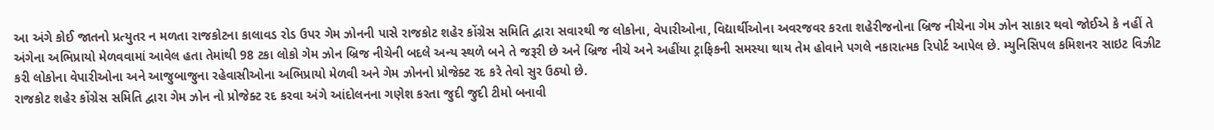આ અંગે કોઈ જાતનો પ્રત્યુતર ન મળતા રાજકોટના કાલાવડ રોડ ઉપર ગેમ ઝોનની પાસે રાજકોટ શહેર કોંગ્રેસ સમિતિ દ્વારા સવારથી જ લોકોના, વેપારીઓના, વિદ્યાર્થીઓના અવરજવર કરતા શહેરીજનોના બ્રિજ નીચેના ગેમ ઝોન સાકાર થવો જોઈએ કે નહીં તે અંગેના અભિપ્રાયો મેળવવામાં આવેલ હતા તેમાંથી 98 ટકા લોકો ગેમ ઝોન બ્રિજ નીચેની બદલે અન્ય સ્થળે બને તે જરૂરી છે અને બ્રિજ નીચે અને અહીંયા ટ્રાફિકની સમસ્યા થાય તેમ હોવાને પગલે નકારાત્મક રિપોર્ટ આપેલ છે. મ્યુનિસિપલ કમિશનર સાઇટ વિઝીટ કરી લોકોના વેપારીઓના અને આજુબાજુના રહેવાસીઓના અભિપ્રાયો મેળવી અને ગેમ ઝોનનો પ્રોજેક્ટ રદ કરે તેવો સુર ઉઠ્યો છે.
રાજકોટ શહેર કોંગ્રેસ સમિતિ દ્વારા ગેમ ઝોન નો પ્રોજેક્ટ રદ કરવા અંગે આંદોલનના ગણેશ કરતા જુદી જુદી ટીમો બનાવી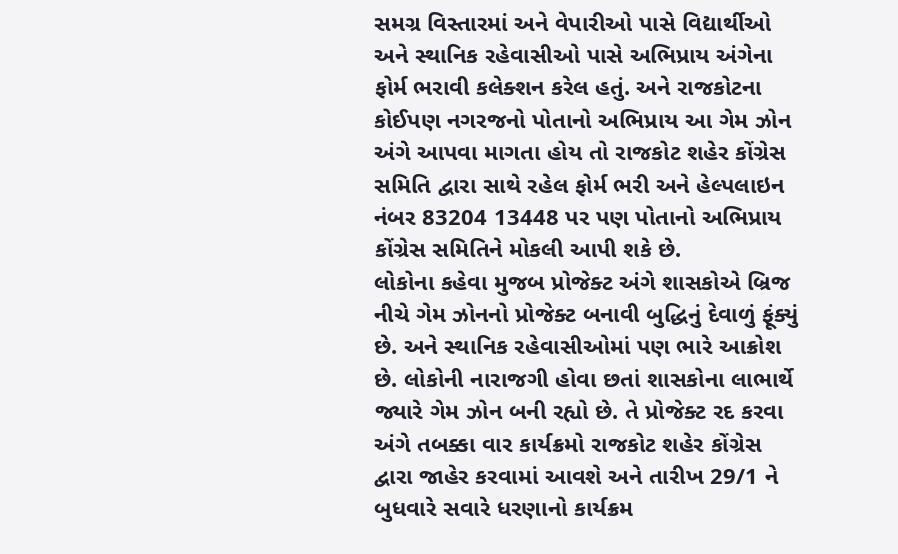સમગ્ર વિસ્તારમાં અને વેપારીઓ પાસે વિદ્યાર્થીઓ અને સ્થાનિક રહેવાસીઓ પાસે અભિપ્રાય અંગેના ફોર્મ ભરાવી કલેક્શન કરેલ હતું. અને રાજકોટના કોઈપણ નગરજનો પોતાનો અભિપ્રાય આ ગેમ ઝોન અંગે આપવા માગતા હોય તો રાજકોટ શહેર કોંગ્રેસ સમિતિ દ્વારા સાથે રહેલ ફોર્મ ભરી અને હેલ્પલાઇન નંબર 83204 13448 પર પણ પોતાનો અભિપ્રાય કોંગ્રેસ સમિતિને મોકલી આપી શકે છે.
લોકોના કહેવા મુજબ પ્રોજેક્ટ અંગે શાસકોએ બ્રિજ નીચે ગેમ ઝોનનો પ્રોજેક્ટ બનાવી બુદ્ધિનું દેવાળું ફૂંક્યું છે. અને સ્થાનિક રહેવાસીઓમાં પણ ભારે આક્રોશ છે. લોકોની નારાજગી હોવા છતાં શાસકોના લાભાર્થે જ્યારે ગેમ ઝોન બની રહ્યો છે. તે પ્રોજેક્ટ રદ કરવા અંગે તબક્કા વાર કાર્યક્રમો રાજકોટ શહેર કોંગ્રેસ દ્વારા જાહેર કરવામાં આવશે અને તારીખ 29/1 ને બુધવારે સવારે ધરણાનો કાર્યક્રમ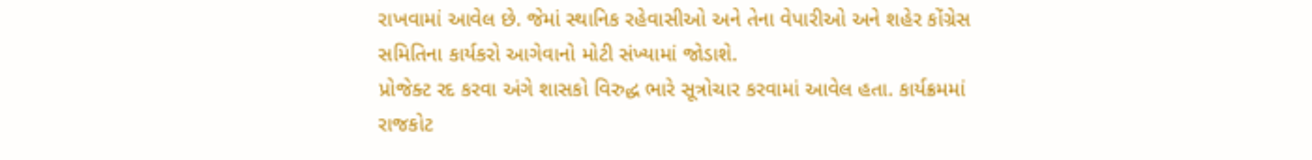રાખવામાં આવેલ છે. જેમાં સ્થાનિક રહેવાસીઓ અને તેના વેપારીઓ અને શહેર કોંગ્રેસ સમિતિના કાર્યકરો આગેવાનો મોટી સંખ્યામાં જોડાશે.
પ્રોજેક્ટ રદ કરવા અંગે શાસકો વિરુદ્ધ ભારે સૂત્રોચાર કરવામાં આવેલ હતા. કાર્યક્રમમાં રાજકોટ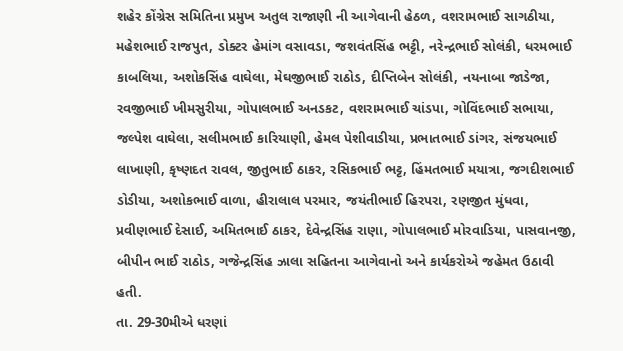શહેર કોંગ્રેસ સમિતિના પ્રમુખ અતુલ રાજાણી ની આગેવાની હેઠળ, વશરામભાઈ સાગઠીયા, મહેશભાઈ રાજપુત, ડોક્ટર હેમાંગ વસાવડા, જશવંતસિંહ ભટ્ટી, નરેન્દ્રભાઈ સોલંકી, ધરમભાઈ કાબલિયા, અશોકસિંહ વાઘેલા, મેઘજીભાઈ રાઠોડ, દીપ્તિબેન સોલંકી, નયનાબા જાડેજા, રવજીભાઈ ખીમસુરીયા, ગોપાલભાઈ અનડકટ, વશરામભાઈ ચાંડપા, ગોવિંદભાઈ સભાયા, જલ્પેશ વાઘેલા, સલીમભાઈ કારિયાણી, હેમલ પેશીવાડીયા, પ્રભાતભાઈ ડાંગર, સંજયભાઈ લાખાણી, કૃષ્ણદત રાવલ, જીતુભાઈ ઠાકર, રસિકભાઈ ભટ્ટ, હિંમતભાઈ મયાત્રા, જગદીશભાઈ ડોડીયા, અશોકભાઈ વાળા, હીરાલાલ પરમાર, જયંતીભાઈ હિરપરા, રણજીત મુંધવા, પ્રવીણભાઈ દેસાઈ, અમિતભાઈ ઠાકર, દેવેન્દ્રસિંહ રાણા, ગોપાલભાઈ મોરવાડિયા, પાસવાનજી, બીપીન ભાઈ રાઠોડ, ગજેન્દ્રસિંહ ઝાલા સહિતના આગેવાનો અને કાર્યકરોએ જહેમત ઉઠાવી હતી.
તા. 29-30મીએ ધરણાં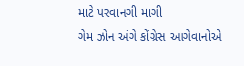માટે પરવાનગી માગી
ગેમ ઝોન અંગે કોંગ્રેસ આગેવાનોએ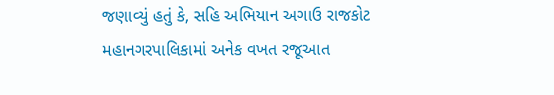જણાવ્યું હતું કે, સહિ અભિયાન અગાઉ રાજકોટ મહાનગરપાલિકામાં અનેક વખત રજૂઆત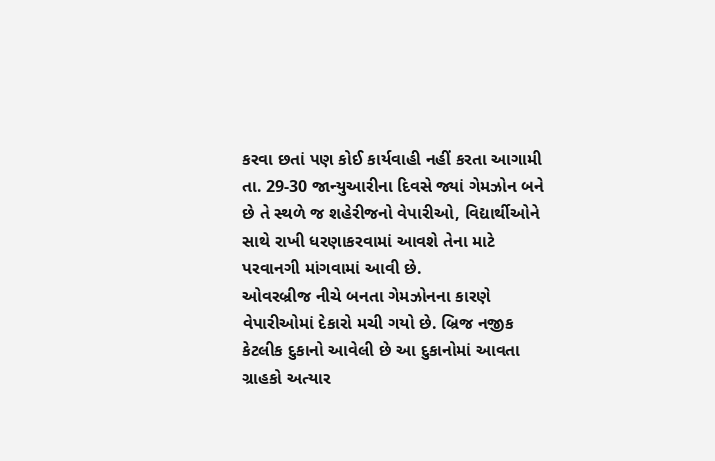કરવા છતાં પણ કોઈ કાર્યવાહી નહીં કરતા આગામી તા. 29-30 જાન્યુઆરીના દિવસે જ્યાં ગેમઝોન બને છે તે સ્થળે જ શહેરીજનો વેપારીઓ, વિદ્યાર્થીઓને સાથે રાખી ધરણાકરવામાં આવશે તેના માટે પરવાનગી માંગવામાં આવી છે.
ઓવરબ્રીજ નીચે બનતા ગેમઝોનના કારણે વેપારીઓમાં દેકારો મચી ગયો છે. બ્રિજ નજીક કેટલીક દુકાનો આવેલી છે આ દુકાનોમાં આવતા ગ્રાહકો અત્યાર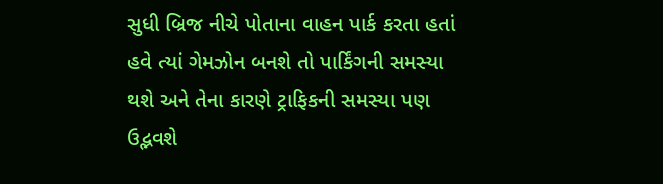સુધી બ્રિજ નીચે પોતાના વાહન પાર્ક કરતા હતાં હવે ત્યાં ગેમઝોન બનશે તો પાર્કિંગની સમસ્યા થશે અને તેના કારણે ટ્રાફિકની સમસ્યા પણ ઉદ્ભવશે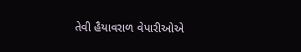તેવી હૈયાવરાળ વેપારીઓએ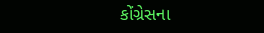કોંગ્રેસના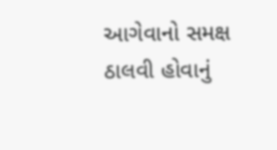આગેવાનો સમક્ષ ઠાલવી હોવાનું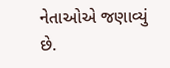નેતાઓએ જણાવ્યું છે.